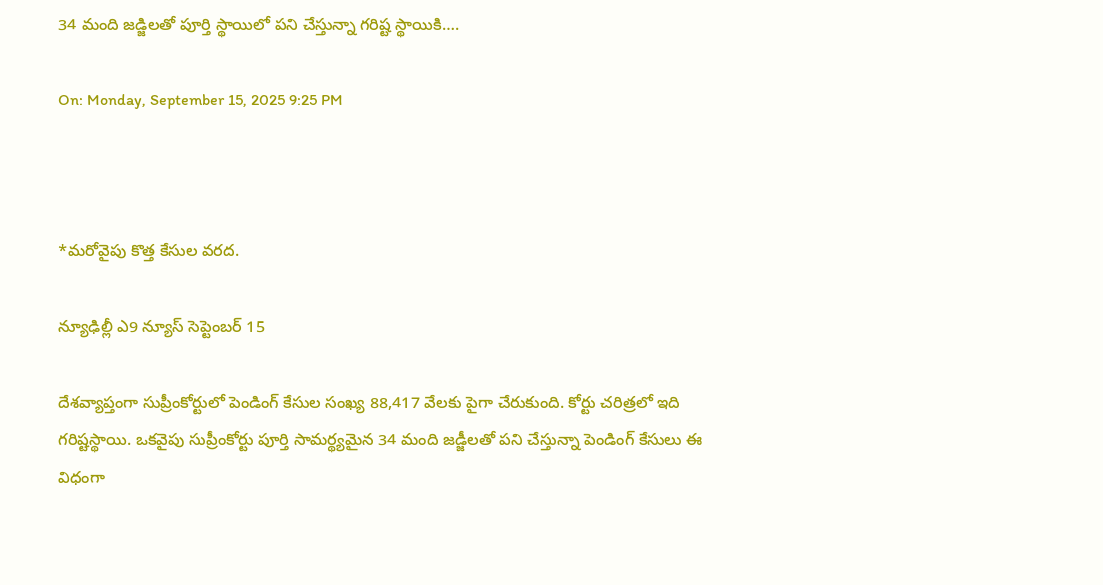34 మంది జడ్జిలతో పూర్తి స్థాయిలో పని చేస్తున్నా గరిష్ట స్థాయికి….

On: Monday, September 15, 2025 9:25 PM



*మరోవైపు కొత్త కేసుల వరద.

న్యూఢిల్లీ ఎ9 న్యూస్ సెప్టెంబర్ 15

దేశవ్యాప్తంగా సుప్రీంకోర్టులో పెండింగ్‌ కేసుల సంఖ్య 88,417 వేలకు పైగా చేరుకుంది. కోర్టు చరిత్రలో ఇది గరిష్టస్థాయి. ఒకవైపు సుప్రీంకోర్టు పూర్తి సామర్థ్యమైన 34 మంది జడ్జీలతో పని చేస్తున్నా పెండింగ్‌ కేసులు ఈ విధంగా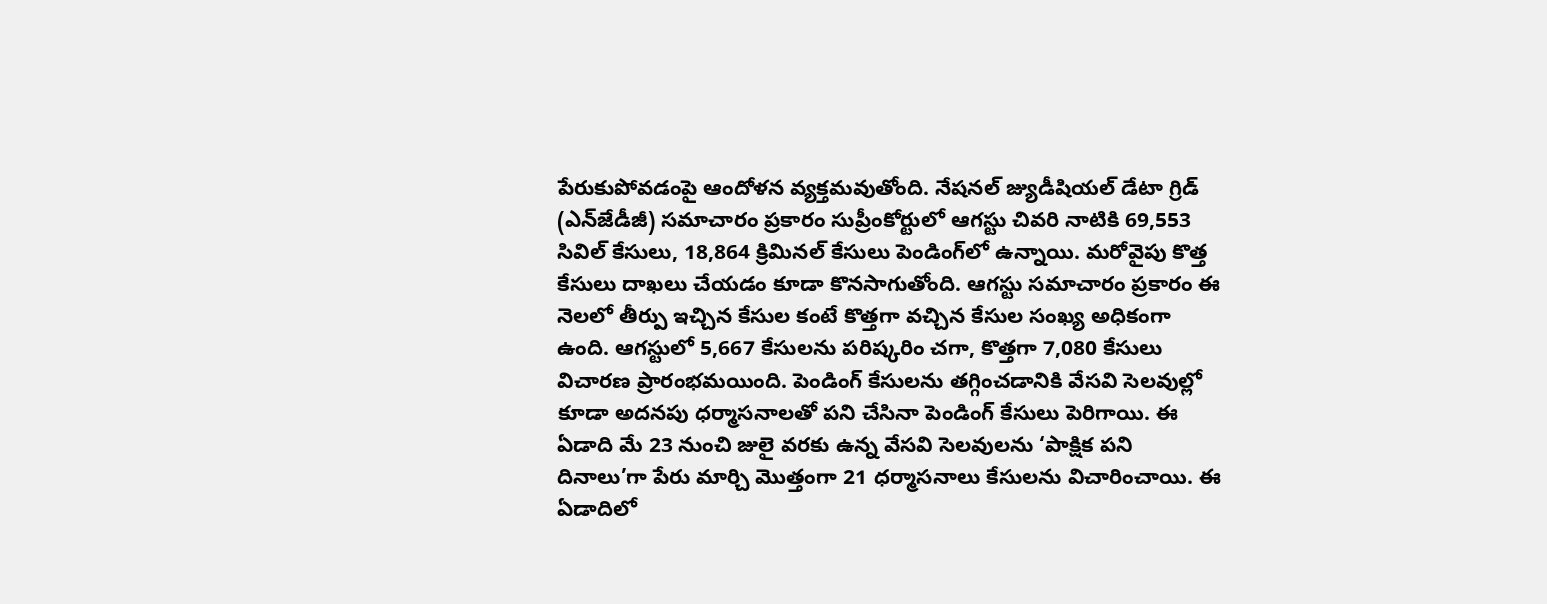పేరుకుపోవడంపై ఆందోళన వ్యక్తమవుతోంది. నేషనల్‌ జ్యుడీషియల్‌ డేటా గ్రిడ్‌ (ఎన్‌జేడీజీ) సమాచారం ప్రకారం సుప్రీంకోర్టులో ఆగస్టు చివరి నాటికి 69,553 సివిల్‌ కేసులు, 18,864 క్రిమినల్‌ కేసులు పెండింగ్‌లో ఉన్నాయి. మరోవైపు కొత్త కేసులు దాఖలు చేయడం కూడా కొనసాగుతోంది. ఆగస్టు సమాచారం ప్రకారం ఈ నెలలో తీర్పు ఇచ్చిన కేసుల కంటే కొత్తగా వచ్చిన కేసుల సంఖ్య అధికంగా ఉంది. ఆగస్టులో 5,667 కేసులను పరిష్కరిం చగా, కొత్తగా 7,080 కేసులు విచారణ ప్రారంభమయింది. పెండింగ్‌ కేసులను తగ్గించడానికి వేసవి సెలవుల్లో కూడా అదనపు ధర్మాసనాలతో పని చేసినా పెండింగ్‌ కేసులు పెరిగాయి. ఈ ఏడాది మే 23 నుంచి జులై వరకు ఉన్న వేసవి సెలవులను ‘పాక్షిక పని దినాలు’గా పేరు మార్చి మొత్తంగా 21 ధర్మాసనాలు కేసులను విచారించాయి. ఈ ఏడాదిలో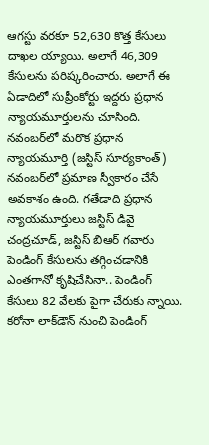ఆగస్టు వరకూ 52,630 కొత్త కేసులు దాఖల య్యాయి. అలాగే 46,309 కేసులను పరిష్కరించారు. అలాగే ఈ ఏడాదిలో సుప్రీంకోర్టు ఇద్దరు ప్రధాన న్యాయమూర్తులను చూసింది. నవంబర్‌లో మరొక ప్రధాన న్యాయమూర్తి (జస్టిస్‌ సూర్యకాంత్‌) నవంబర్‌లో ప్రమాణ స్వీకారం చేసే అవకాశం ఉంది. గతేడాది ప్రధాన న్యాయమూర్తులు జస్టిస్‌ డివై చంద్రచూడ్‌, జస్టిస్‌ బిఆర్‌ గవారు పెండింగ్‌ కేసులను తగ్గించడానికి ఎంతగానో కృషిచేసినా.. పెండింగ్‌ కేసులు 82 వేలకు పైగా చేరుకు న్నాయి. కరోనా లాక్‌డౌన్‌ నుంచి పెండింగ్‌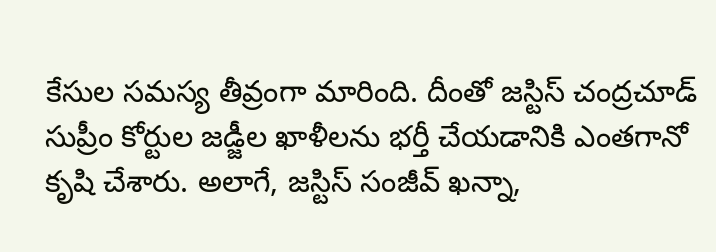కేసుల సమస్య తీవ్రంగా మారింది. దీంతో జస్టిస్‌ చంద్రచూడ్‌ సుప్రీం కోర్టుల జడ్జీల ఖాళీలను భర్తీ చేయడానికి ఎంతగానో కృషి చేశారు. అలాగే, జస్టిస్‌ సంజీవ్‌ ఖన్నా,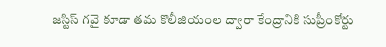జస్టిస్‌ గవై కూడా తమ కొలీజియంల ద్వారా కేంద్రానికి సుప్రీంకోర్టు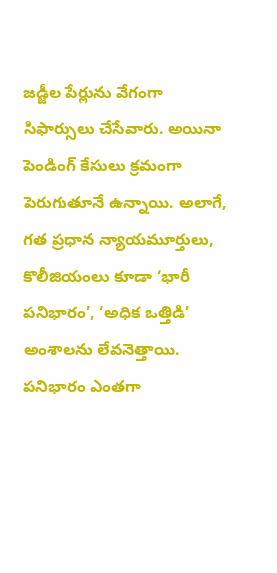జడ్జీల పేర్లును వేగంగా సిఫార్సులు చేసేవారు. అయినా పెండింగ్‌ కేసులు క్రమంగా పెరుగుతూనే ఉన్నాయి. అలాగే, గత ప్రధాన న్యాయమూర్తులు, కొలీజియంలు కూడా ‘భారీ పనిభారం’, ‘అధిక ఒత్తిడి’ అంశాలను లేవనెత్తాయి. పనిభారం ఎంతగా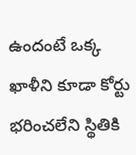ఉందంటే ఒక్క ఖాళీని కూడా కోర్టు భరించలేని స్థితికి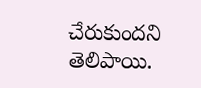చేరుకుందని తెలిపాయి.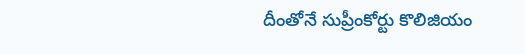దీంతోనే సుప్రీంకోర్టు కొలిజియం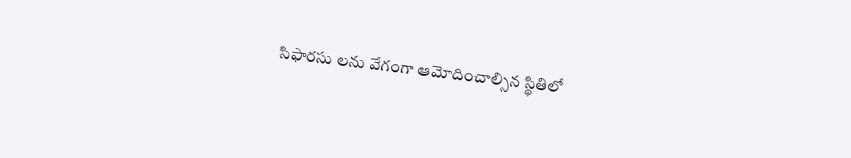సిఫారసు లను వేగంగా ఆమోదించాల్సిన స్థితిలో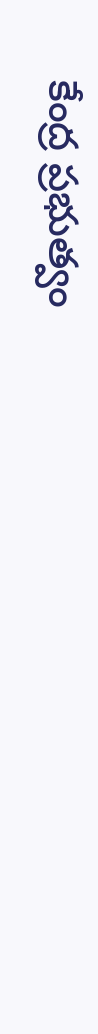కేంద్ర ప్రభుత్వం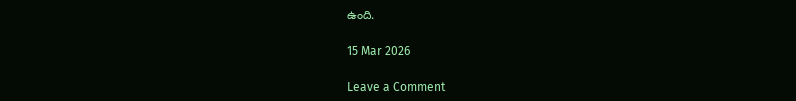ఉంది.

15 Mar 2026

Leave a Comment